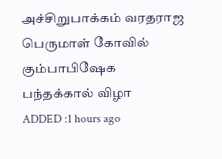அச்சிறுபாக்கம் வரதராஜ பெருமாள் கோவில் கும்பாபிஷேக பந்தக்கால் விழா
ADDED :1 hours ago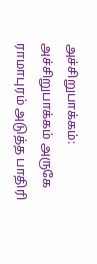அச்சிறுபாக்கம்: அச்சிறுபாக்கம் அருகே ராமாபுரம் அடுத்த பாதிரி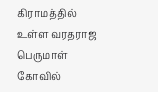கிராமத்தில் உள்ள வரதராஜ பெருமாள் கோவில்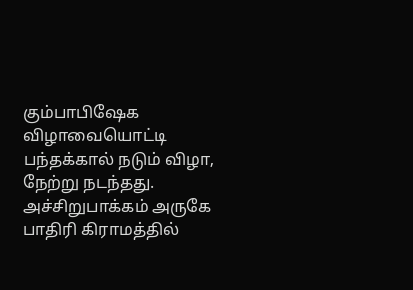கும்பாபிஷேக விழாவையொட்டி பந்தக்கால் நடும் விழா, நேற்று நடந்தது.
அச்சிறுபாக்கம் அருகே பாதிரி கிராமத்தில்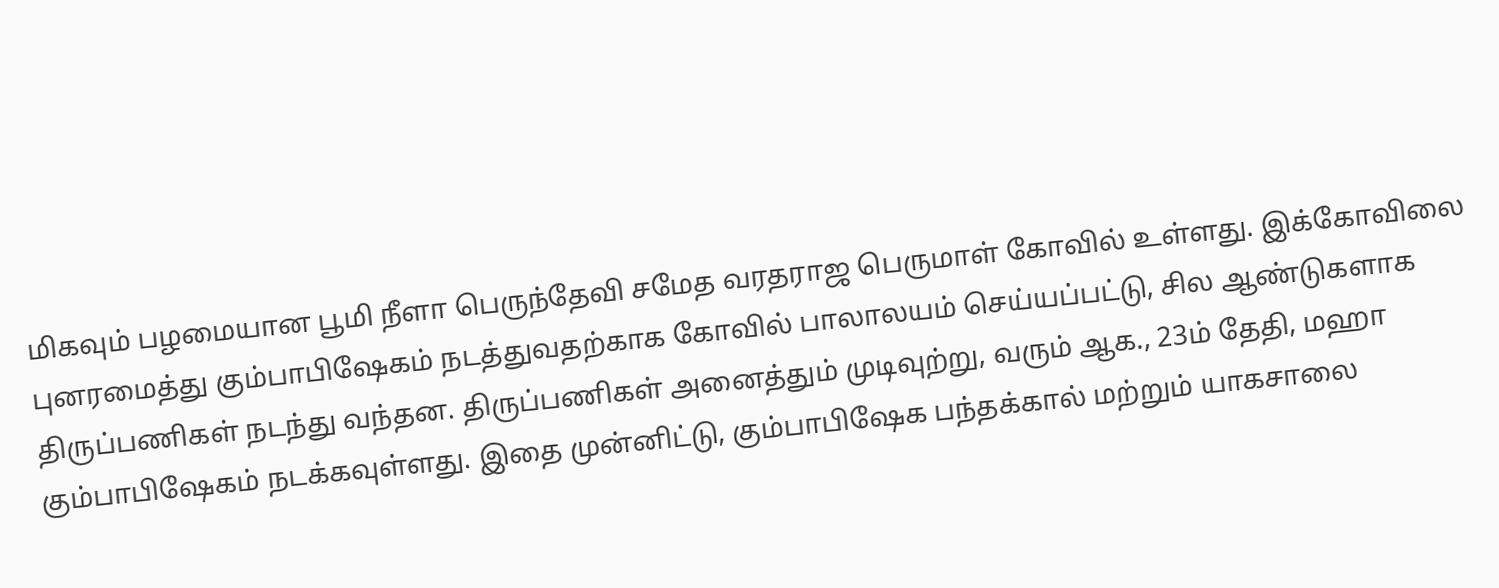மிகவும் பழமையான பூமி நீளா பெருந்தேவி சமேத வரதராஜ பெருமாள் கோவில் உள்ளது. இக்கோவிலை புனரமைத்து கும்பாபிஷேகம் நடத்துவதற்காக கோவில் பாலாலயம் செய்யப்பட்டு, சில ஆண்டுகளாக திருப்பணிகள் நடந்து வந்தன. திருப்பணிகள் அனைத்தும் முடிவுற்று, வரும் ஆக., 23ம் தேதி, மஹா கும்பாபிஷேகம் நடக்கவுள்ளது. இதை முன்னிட்டு, கும்பாபிஷேக பந்தக்கால் மற்றும் யாகசாலை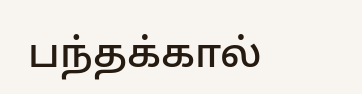பந்தக்கால்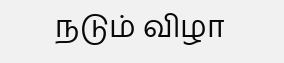நடும் விழா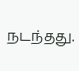நடந்தது.